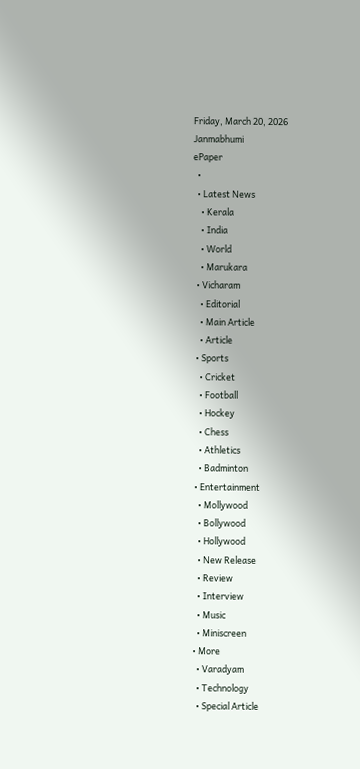Friday, March 20, 2026
Janmabhumi
ePaper
  •
  • Latest News
    • Kerala
    • India
    • World
    • Marukara
  • Vicharam
    • Editorial
    • Main Article
    • Article
  • Sports
    • Cricket
    • Football
    • Hockey
    • Chess
    • Athletics
    • Badminton
  • Entertainment
    • Mollywood
    • Bollywood
    • Hollywood
    • New Release
    • Review
    • Interview
    • Music
    • Miniscreen
  • More
    • Varadyam
    • Technology
    • Special Article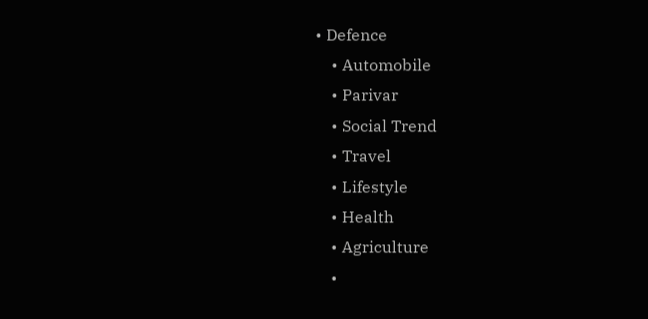• Defence
    • Automobile
    • Parivar
    • Social Trend
    • Travel
    • Lifestyle
    • Health
    • Agriculture
    •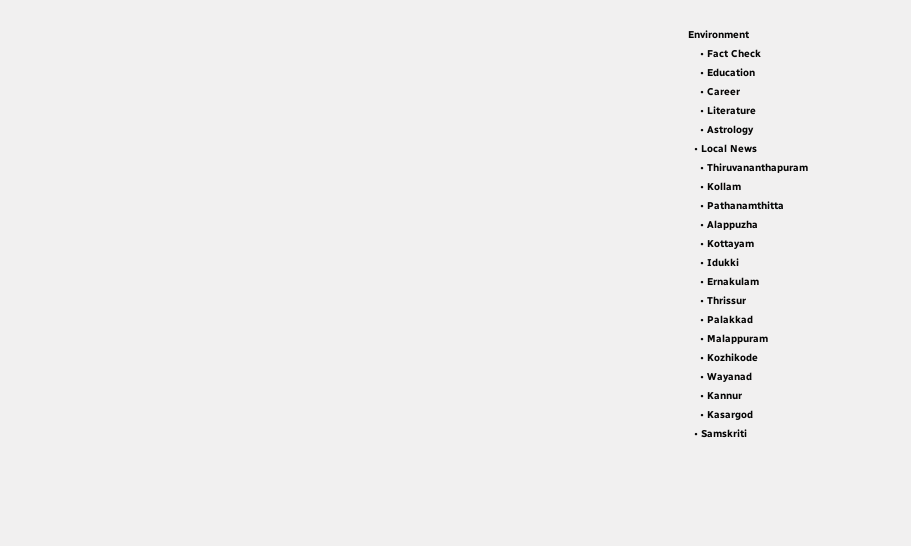Environment
    • Fact Check
    • Education
    • Career
    • Literature
    • Astrology
  • Local News
    • Thiruvananthapuram
    • Kollam
    • Pathanamthitta
    • Alappuzha
    • Kottayam
    • Idukki
    • Ernakulam
    • Thrissur
    • Palakkad
    • Malappuram
    • Kozhikode
    • Wayanad
    • Kannur
    • Kasargod
  • Samskriti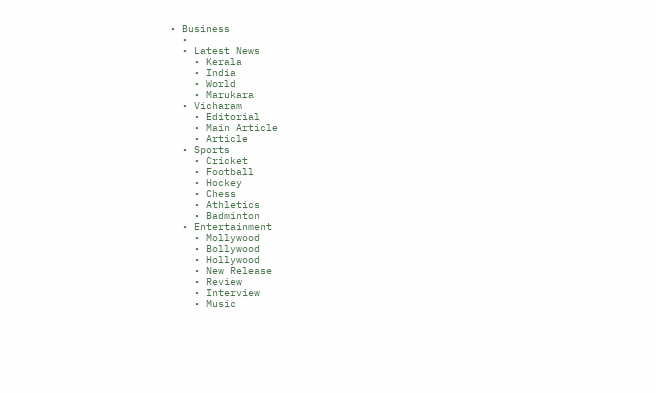• Business
  •
  • Latest News
    • Kerala
    • India
    • World
    • Marukara
  • Vicharam
    • Editorial
    • Main Article
    • Article
  • Sports
    • Cricket
    • Football
    • Hockey
    • Chess
    • Athletics
    • Badminton
  • Entertainment
    • Mollywood
    • Bollywood
    • Hollywood
    • New Release
    • Review
    • Interview
    • Music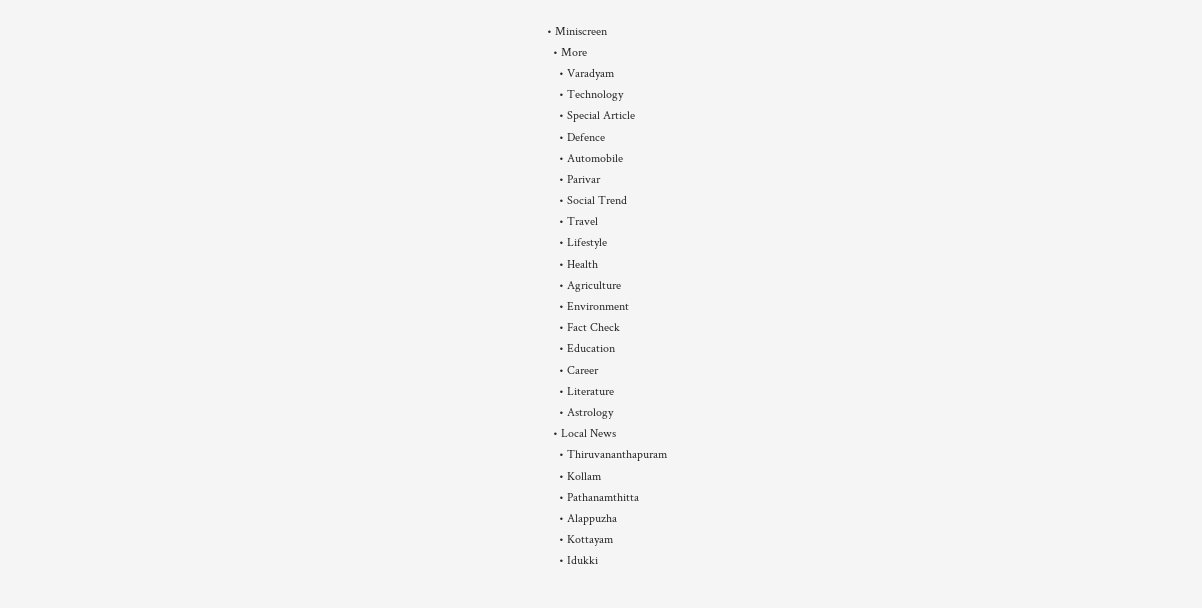• Miniscreen
  • More
    • Varadyam
    • Technology
    • Special Article
    • Defence
    • Automobile
    • Parivar
    • Social Trend
    • Travel
    • Lifestyle
    • Health
    • Agriculture
    • Environment
    • Fact Check
    • Education
    • Career
    • Literature
    • Astrology
  • Local News
    • Thiruvananthapuram
    • Kollam
    • Pathanamthitta
    • Alappuzha
    • Kottayam
    • Idukki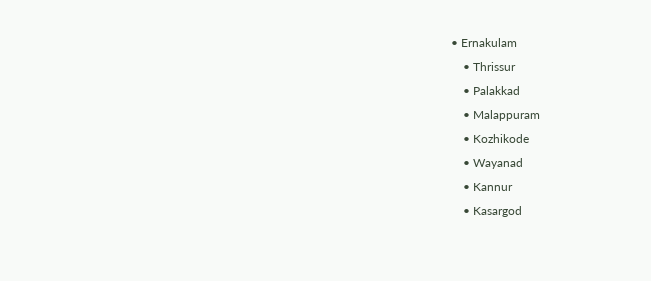• Ernakulam
    • Thrissur
    • Palakkad
    • Malappuram
    • Kozhikode
    • Wayanad
    • Kannur
    • Kasargod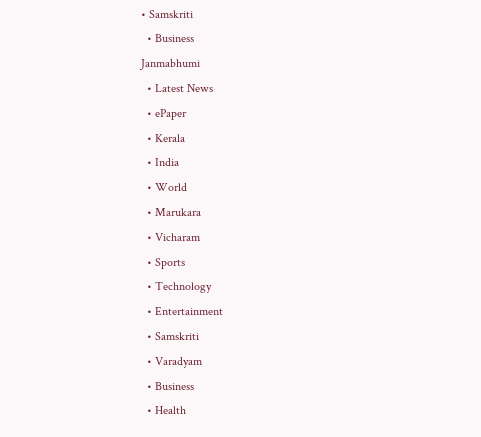• Samskriti
  • Business
Janmabhumi
  • Latest News
  • ePaper
  • Kerala
  • India
  • World
  • Marukara
  • Vicharam
  • Sports
  • Technology
  • Entertainment
  • Samskriti
  • Varadyam
  • Business
  • Health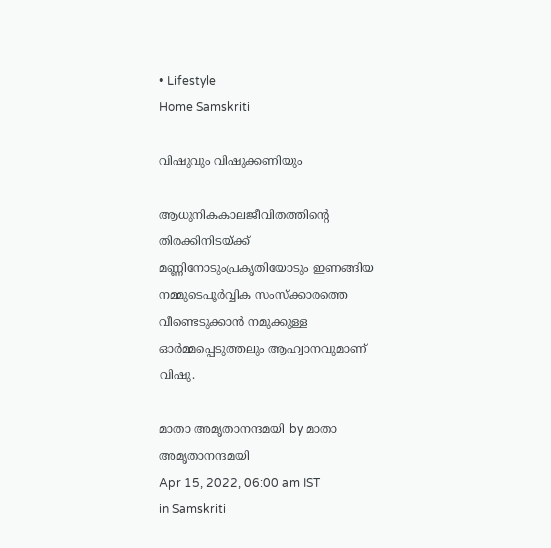• Lifestyle
Home Samskriti

വിഷുവും വിഷുക്കണിയും

ആധുനികകാലജീവിതത്തിന്റെ തിരക്കിനിടയ്‌ക്ക് മണ്ണിനോടുംപ്രകൃതിയോടും ഇണങ്ങിയ നമ്മുടെപൂര്‍വ്വിക സംസ്‌ക്കാരത്തെ വീണ്ടെടുക്കാന്‍ നമുക്കുള്ള ഓര്‍മ്മപ്പെടുത്തലും ആഹ്വാനവുമാണ് വിഷു.

മാതാ അമൃതാനന്ദമയി by മാതാ അമൃതാനന്ദമയി
Apr 15, 2022, 06:00 am IST
in Samskriti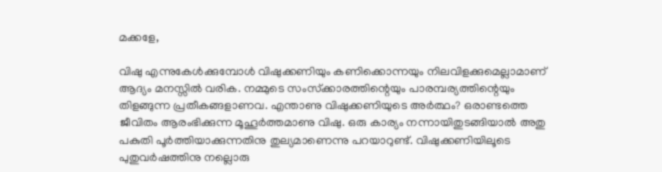മക്കളേ,

വിഷു എന്നുകേള്‍ക്കുമ്പോള്‍ വിഷുക്കണിയും കണിക്കൊന്നയും നിലവിളക്കുമെല്ലാമാണ് ആദ്യം മനസ്സില്‍ വരിക. നമ്മുടെ സംസ്‌ക്കാരത്തിന്റെയും പാരമ്പര്യത്തിന്റെയും തിളങ്ങുന്ന പ്രതീകങ്ങളാണവ. എന്താണു വിഷുക്കണിയുടെ അര്‍ത്ഥം? ഒരാണ്ടത്തെ ജീവിതം ആരംഭിക്കുന്ന മൂഹൂര്‍ത്തമാണു വിഷു. ഒരു കാര്യം നന്നായിതുടങ്ങിയാല്‍ അതു പകുതി പൂര്‍ത്തിയാക്കുന്നതിനു തുല്യമാണെന്നു പറയാറുണ്ട്. വിഷുക്കണിയിലൂടെ പുതുവര്‍ഷത്തിനു നല്ലൊരു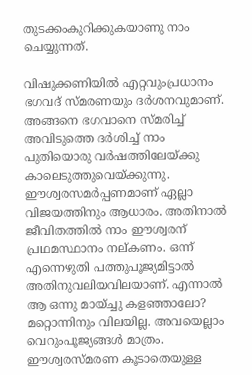തുടക്കംകുറിക്കുകയാണു നാം ചെയ്യുന്നത്.

വിഷുക്കണിയില്‍ എറ്റവുംപ്രധാനം ഭഗവദ് സ്മരണയും ദര്‍ശനവുമാണ്. അങ്ങനെ ഭഗവാനെ സ്മരിച്ച് അവിടുത്തെ ദര്‍ശിച്ച് നാം പുതിയൊരു വര്‍ഷത്തിലേയ്‌ക്കു കാലെടുത്തുവെയ്‌ക്കുന്നു. ഈശ്വരസമര്‍പ്പണമാണ് ഏല്ലാ വിജയത്തിനും ആധാരം. അതിനാല്‍ ജീവിതത്തില്‍ നാം ഈശ്വരന് പ്രഥമസ്ഥാനം നല്കണം. ഒന്ന് എന്നെഴുതി പത്തുപൂജ്യമിട്ടാല്‍ അതിനുവലിയവിലയാണ്. എന്നാല്‍ ആ ഒന്നു മായ്ച്ചു കളഞ്ഞാലോ? മറ്റൊന്നിനും വിലയില്ല. അവയെല്ലാം വെറുംപൂജ്യങ്ങള്‍ മാത്രം. ഈശ്വരസ്മരണ കൂടാതെയുള്ള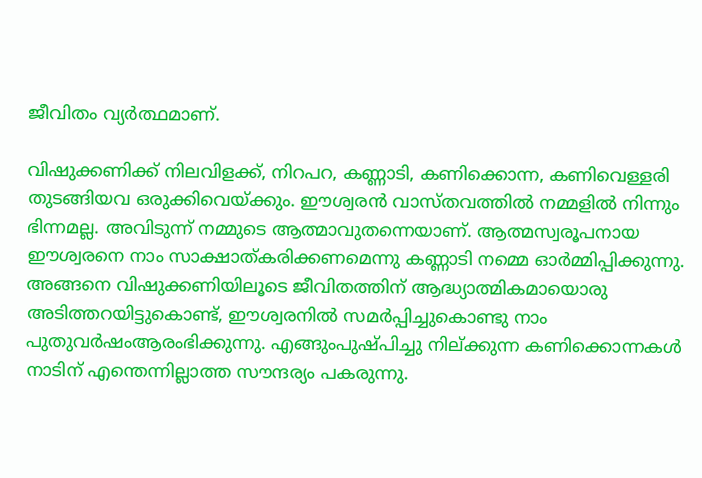ജീവിതം വ്യര്‍ത്ഥമാണ്.

വിഷുക്കണിക്ക് നിലവിളക്ക്, നിറപറ, കണ്ണാടി, കണിക്കൊന്ന, കണിവെള്ളരി തുടങ്ങിയവ ഒരുക്കിവെയ്‌ക്കും. ഈശ്വരന്‍ വാസ്തവത്തില്‍ നമ്മളില്‍ നിന്നും ഭിന്നമല്ല. അവിടുന്ന് നമ്മുടെ ആത്മാവുതന്നെയാണ്. ആത്മസ്വരൂപനായ ഈശ്വരനെ നാം സാക്ഷാത്കരിക്കണമെന്നു കണ്ണാടി നമ്മെ ഓര്‍മ്മിപ്പിക്കുന്നു. അങ്ങനെ വിഷുക്കണിയിലൂടെ ജീവിതത്തിന് ആദ്ധ്യാത്മികമായൊരു അടിത്തറയിട്ടുകൊണ്ട്, ഈശ്വരനില്‍ സമര്‍പ്പിച്ചുകൊണ്ടു നാം പുതുവര്‍ഷംആരംഭിക്കുന്നു. എങ്ങുംപുഷ്പിച്ചു നില്ക്കുന്ന കണിക്കൊന്നകള്‍ നാടിന് എന്തെന്നില്ലാത്ത സൗന്ദര്യം പകരുന്നു.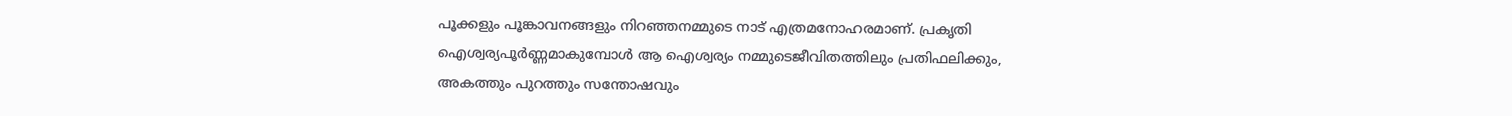പൂക്കളും പൂങ്കാവനങ്ങളും നിറഞ്ഞനമ്മുടെ നാട് എത്രമനോഹരമാണ്. പ്രകൃതി ഐശ്വര്യപൂര്‍ണ്ണമാകുമ്പോള്‍ ആ ഐശ്വര്യം നമ്മുടെജീവിതത്തിലും പ്രതിഫലിക്കും, അകത്തും പുറത്തും സന്തോഷവും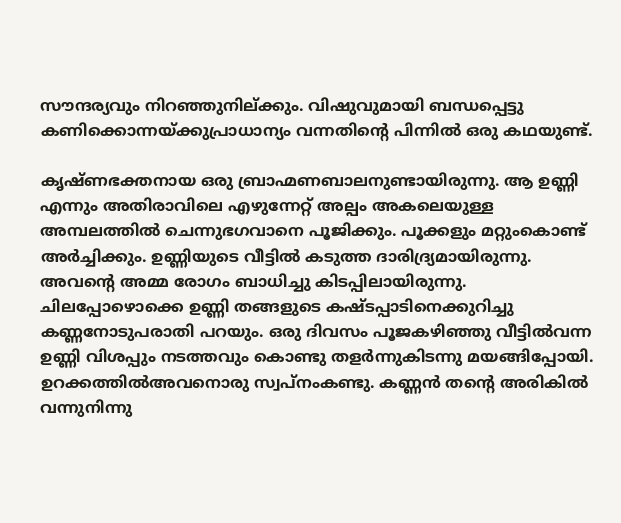സൗന്ദര്യവും നിറഞ്ഞുനില്ക്കും. വിഷുവുമായി ബന്ധപ്പെട്ടു കണിക്കൊന്നയ്‌ക്കുപ്രാധാന്യം വന്നതിന്റെ പിന്നില്‍ ഒരു കഥയുണ്ട്.

കൃഷ്ണഭക്തനായ ഒരു ബ്രാഹ്മണബാലനുണ്ടായിരുന്നു. ആ ഉണ്ണി എന്നും അതിരാവിലെ എഴുന്നേറ്റ് അല്പം അകലെയുള്ള അമ്പലത്തില്‍ ചെന്നുഭഗവാനെ പൂജിക്കും. പൂക്കളും മറ്റുംകൊണ്ട് അര്‍ച്ചിക്കും. ഉണ്ണിയുടെ വീട്ടില്‍ കടുത്ത ദാരിദ്ര്യമായിരുന്നു. അവന്റെ അമ്മ രോഗം ബാധിച്ചു കിടപ്പിലായിരുന്നു. ചിലപ്പോഴൊക്കെ ഉണ്ണി തങ്ങളുടെ കഷ്ടപ്പാടിനെക്കുറിച്ചു കണ്ണനോടുപരാതി പറയും. ഒരു ദിവസം പൂജകഴിഞ്ഞു വീട്ടില്‍വന്ന ഉണ്ണി വിശപ്പും നടത്തവും കൊണ്ടു തളര്‍ന്നുകിടന്നു മയങ്ങിപ്പോയി. ഉറക്കത്തില്‍അവനൊരു സ്വപ്‌നംകണ്ടു. കണ്ണന്‍ തന്റെ അരികില്‍ വന്നുനിന്നു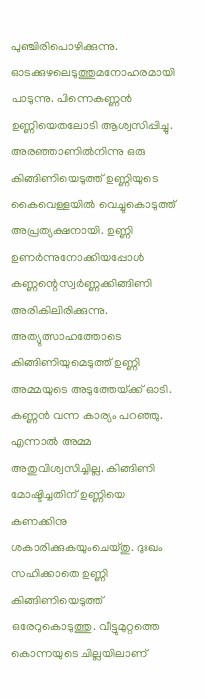പുഞ്ചിരിപൊഴിക്കുന്നു. ഓടക്കുഴലെടുത്തുമനോഹരമായി പാടുന്നു. പിന്നെകണ്ണന്‍ ഉണ്ണിയെതലോടി ആശ്വസിപ്പിച്ചു. അരഞ്ഞാണില്‍നിന്നു ഒരു കിങ്ങിണിയെടുത്ത് ഉണ്ണിയുടെ കൈവെള്ളയില്‍ വെച്ചുകൊടുത്ത് അപ്രത്യക്ഷനായി. ഉണ്ണി ഉണര്‍ന്നുനോക്കിയപ്പോള്‍ കണ്ണന്റെസ്വര്‍ണ്ണക്കിങ്ങിണി അരികിലിരിക്കുന്നു. അത്യുത്സാഹത്തോടെ കിങ്ങിണിയുമെടുത്ത് ഉണ്ണി അമ്മയുടെ അടുത്തേയ്‌ക്ക് ഓടി. കണ്ണന്‍ വന്ന കാര്യം പറഞ്ഞു. എന്നാല്‍ അമ്മ അതുവിശ്വസിച്ചില്ല. കിങ്ങിണി മോഷ്ടിച്ചതിന് ഉണ്ണിയെ കണക്കിനു ശകാരിക്കുകയുംചെയ്തു. ദുഃഖം സഹിക്കാതെ ഉണ്ണി കിങ്ങിണിയെടുത്ത് ഒരേറുകൊടുത്തു. വീട്ടുമുറ്റത്തെ കൊന്നയുടെ ചില്ലയിലാണ്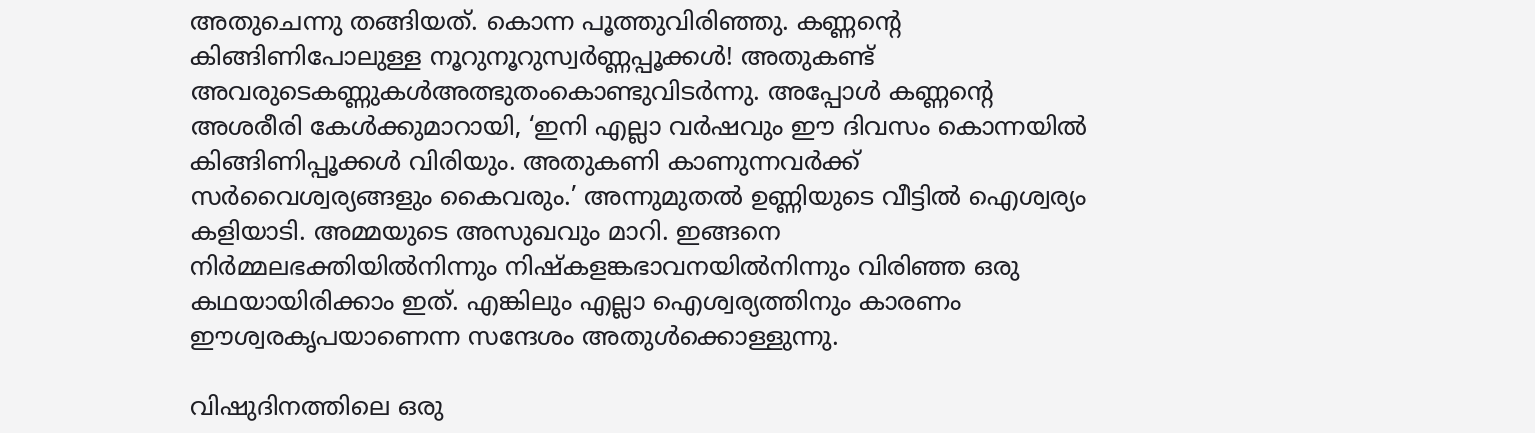അതുചെന്നു തങ്ങിയത്. കൊന്ന പൂത്തുവിരിഞ്ഞു. കണ്ണന്റെ കിങ്ങിണിപോലുള്ള നൂറുനൂറുസ്വര്‍ണ്ണപ്പൂക്കള്‍! അതുകണ്ട് അവരുടെകണ്ണുകള്‍അത്ഭുതംകൊണ്ടുവിടര്‍ന്നു. അപ്പോള്‍ കണ്ണന്റെ അശരീരി കേള്‍ക്കുമാറായി, ‘ഇനി എല്ലാ വര്‍ഷവും ഈ ദിവസം കൊന്നയില്‍ കിങ്ങിണിപ്പൂക്കള്‍ വിരിയും. അതുകണി കാണുന്നവര്‍ക്ക് സര്‍വൈശ്വര്യങ്ങളും കൈവരും.’ അന്നുമുതല്‍ ഉണ്ണിയുടെ വീട്ടില്‍ ഐശ്വര്യം കളിയാടി. അമ്മയുടെ അസുഖവും മാറി. ഇങ്ങനെ നിര്‍മ്മലഭക്തിയില്‍നിന്നും നിഷ്‌കളങ്കഭാവനയില്‍നിന്നും വിരിഞ്ഞ ഒരു കഥയായിരിക്കാം ഇത്. എങ്കിലും എല്ലാ ഐശ്വര്യത്തിനും കാരണം ഈശ്വരകൃപയാണെന്ന സന്ദേശം അതുള്‍ക്കൊള്ളുന്നു.

വിഷുദിനത്തിലെ ഒരു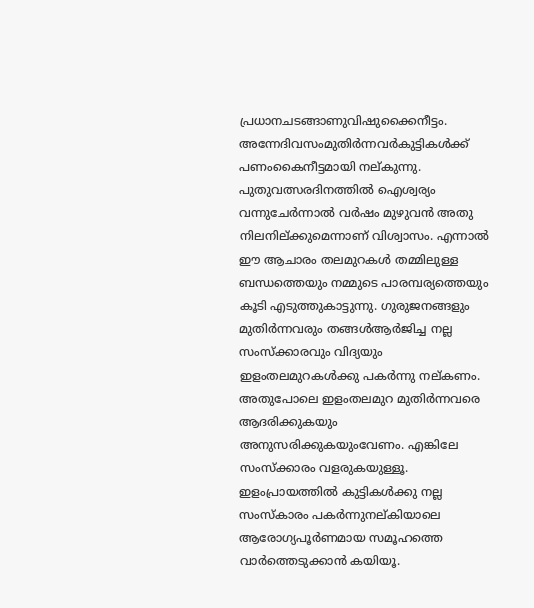പ്രധാനചടങ്ങാണുവിഷുക്കൈനീട്ടം. അന്നേദിവസംമുതിര്‍ന്നവര്‍കുട്ടികള്‍ക്ക് പണംകൈനീട്ടമായി നല്കുന്നു. പുതുവത്സരദിനത്തില്‍ ഐശ്വര്യം വന്നുചേര്‍ന്നാല്‍ വര്‍ഷം മുഴുവന്‍ അതു നിലനില്ക്കുമെന്നാണ് വിശ്വാസം. എന്നാല്‍ ഈ ആചാരം തലമുറകള്‍ തമ്മിലുള്ള ബന്ധത്തെയും നമ്മുടെ പാരമ്പര്യത്തെയും കൂടി എടുത്തുകാട്ടുന്നു. ഗുരുജനങ്ങളും മുതിര്‍ന്നവരും തങ്ങള്‍ആര്‍ജിച്ച നല്ല സംസ്‌ക്കാരവും വിദ്യയും ഇളംതലമുറകള്‍ക്കു പകര്‍ന്നു നല്കണം. അതുപോലെ ഇളംതലമുറ മുതിര്‍ന്നവരെ ആദരിക്കുകയും അനുസരിക്കുകയുംവേണം. എങ്കിലേ സംസ്‌ക്കാരം വളരുകയുള്ളൂ. ഇളംപ്രായത്തില്‍ കുട്ടികള്‍ക്കു നല്ല സംസ്‌കാരം പകര്‍ന്നുനല്കിയാലെ ആരോഗ്യപൂര്‍ണമായ സമൂഹത്തെ വാര്‍ത്തെടുക്കാന്‍ കയിയൂ.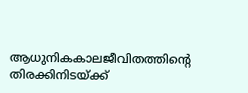ആധുനികകാലജീവിതത്തിന്റെ തിരക്കിനിടയ്‌ക്ക്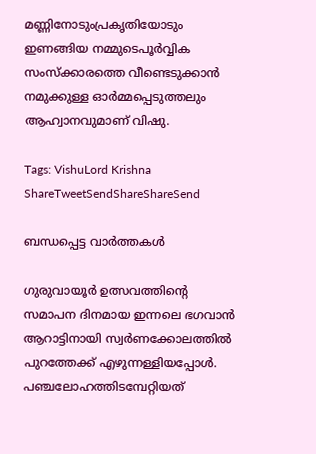മണ്ണിനോടുംപ്രകൃതിയോടും ഇണങ്ങിയ നമ്മുടെപൂര്‍വ്വിക സംസ്‌ക്കാരത്തെ വീണ്ടെടുക്കാന്‍ നമുക്കുള്ള ഓര്‍മ്മപ്പെടുത്തലും ആഹ്വാനവുമാണ് വിഷു.

Tags: VishuLord Krishna
ShareTweetSendShareShareSend

ബന്ധപ്പെട്ട വാര്‍ത്തകള്‍

ഗുരുവായൂര്‍ ഉത്സവത്തിന്റെ സമാപന ദിനമായ ഇന്നലെ ഭഗവാന്‍ ആറാട്ടിനായി സ്വര്‍ണക്കോലത്തില്‍ പുറത്തേക്ക് എഴുന്നള്ളിയപ്പോള്‍. പഞ്ചലോഹത്തിടമ്പേറ്റിയത്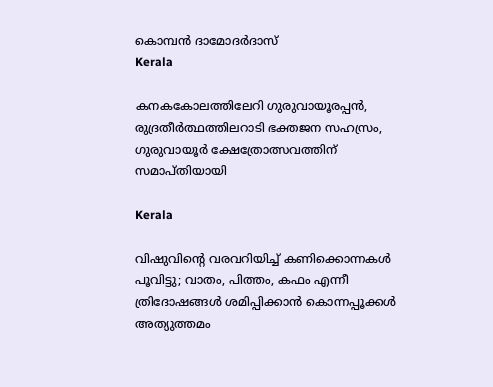കൊമ്പന്‍ ദാമോദര്‍ദാസ്‌
Kerala

കനകകോലത്തിലേറി ഗുരുവായൂരപ്പൻ, രുദ്രതീർത്ഥത്തിലറാടി ഭക്തജന സഹസ്രം, ഗുരുവായൂര്‍ ക്ഷേത്രോത്സവത്തിന് സമാപ്തിയായി

Kerala

വിഷുവിന്റെ വരവറിയിച്ച് കണിക്കൊന്നകള്‍ പൂവിട്ടു; വാതം, പിത്തം, കഫം എന്നീ ത്രിദോഷങ്ങള്‍ ശമിപ്പിക്കാന്‍ കൊന്നപ്പൂക്കള്‍ അത്യുത്തമം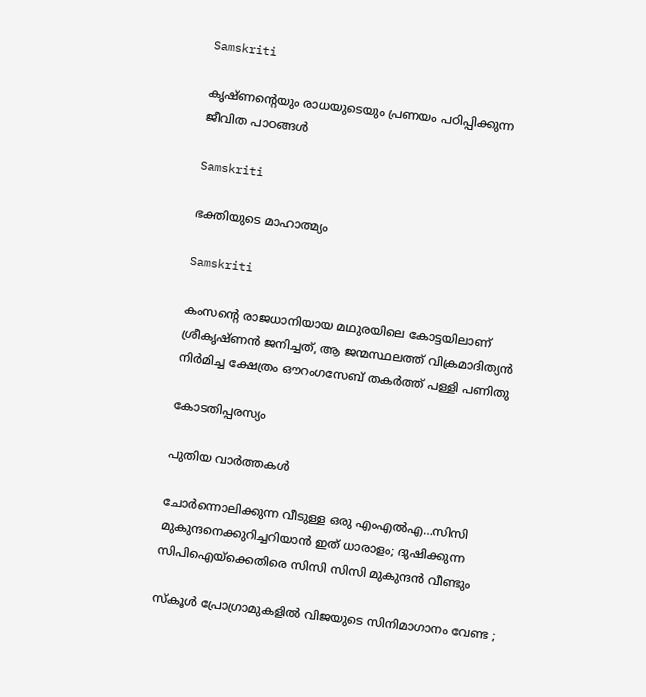Samskriti

കൃഷ്ണന്റെയും രാധയുടെയും പ്രണയം പഠിപ്പിക്കുന്ന ജീവിത പാഠങ്ങള്‍

Samskriti

ഭക്തിയുടെ മാഹാത്മ്യം

Samskriti

കംസന്റെ രാജധാനിയായ മഥുരയിലെ കോട്ടയിലാണ് ശ്രീകൃഷ്ണന്‍ ജനിച്ചത്, ആ ജന്മസ്ഥലത്ത് വിക്രമാദിത്യന്‍ നിര്‍മിച്ച ക്ഷേത്രം ഔറംഗസേബ് തകര്‍ത്ത് പള്ളി പണിതു

കോടതിപ്പരസ്യം

പുതിയ വാര്‍ത്തകള്‍

ചോര്‍ന്നൊലിക്കുന്ന വീടുള്ള ഒരു എംഎല്‍എ…സിസി മുകുന്ദനെക്കുറിച്ചറിയാന്‍ ഇത് ധാരാളം; ദുഷിക്കുന്ന സിപിഐയ്‌ക്കെതിരെ സിസി സിസി മുകുന്ദന്‍ വീണ്ടും

സ്കൂൾ പ്രോഗ്രാമുകളിൽ വിജയുടെ സിനിമാഗാനം വേണ്ട ;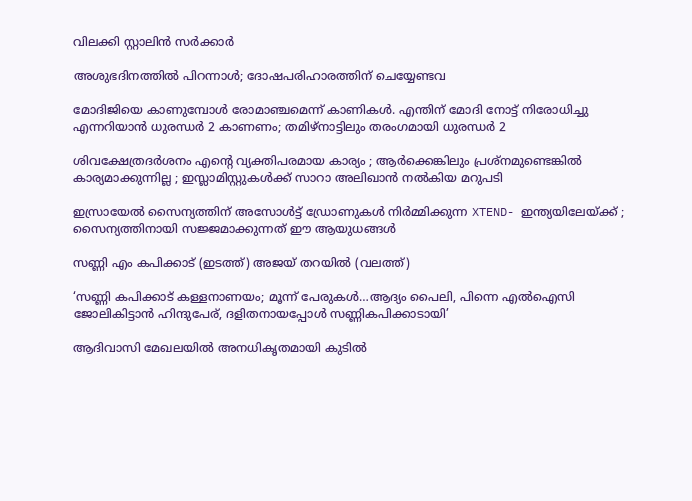വിലക്കി സ്റ്റാലിൻ സർക്കാർ

അശുഭദിനത്തിൽ പിറന്നാൾ; ദോഷപരിഹാരത്തിന് ചെയ്യേണ്ടവ

മോദിജിയെ കാണുമ്പോള്‍ രോമാഞ്ചമെന്ന് കാണികള്‍. എന്തിന് മോദി നോട്ട് നിരോധിച്ചു എന്നറിയാന്‍ ധുരന്ധര്‍ 2 കാണണം; തമിഴ്നാട്ടിലും തരംഗമായി ധുരന്ധര്‍ 2

ശിവക്ഷേത്രദർശനം എന്റെ വ്യക്തിപരമായ കാര്യം ; ആർക്കെങ്കിലും പ്രശ്‌നമുണ്ടെങ്കിൽ കാര്യമാക്കുന്നില്ല ; ഇസ്ലാമിസ്റ്റുകൾക്ക് സാറാ അലിഖാൻ നൽകിയ മറുപടി

ഇസ്രായേൽ സൈന്യത്തിന് അസോൾട്ട് ഡ്രോണുകൾ നിർമ്മിക്കുന്ന XTEND- ഇന്ത്യയിലേയ്‌ക്ക് ; സൈന്യത്തിനായി സജ്ജമാക്കുന്നത് ഈ ആയുധങ്ങൾ

സണ്ണി എം കപിക്കാട് (ഇടത്ത്) അജയ് തറയില്‍ (വലത്ത്)

‘സണ്ണി കപിക്കാട് കള്ളനാണയം; മൂന്ന് പേരുകള്‍…ആദ്യം പൈലി, പിന്നെ എല്‍ഐസി ജോലികിട്ടാന്‍ ഹിന്ദുപേര്, ദളിതനായപ്പോള്‍ സണ്ണികപിക്കാടായി’

ആദിവാസി മേഖലയിൽ അനധികൃതമായി കുടിൽ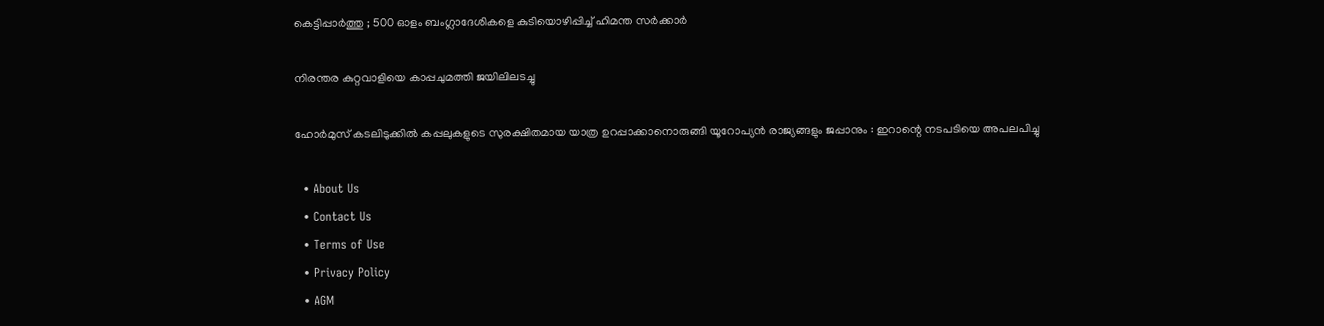കെട്ടിപ്പാർത്തു ; 500 ഓളം ബംഗ്ലാദേശികളെ കുടിയൊഴിപ്പിച്ച് ഹിമന്ത സർക്കാർ

നിരന്തര കുറ്റവാളിയെ കാപ്പചുമത്തി ജയിലിലടച്ചു

ഹോർമുസ് കടലിടുക്കിൽ കപ്പലുകളുടെ സുരക്ഷിതമായ യാത്ര ഉറപ്പാക്കാനൊരുങ്ങി യൂറോപ്യൻ രാജ്യങ്ങളും ജപ്പാനും : ഇറാന്റെ നടപടിയെ അപലപിച്ചു

  • About Us
  • Contact Us
  • Terms of Use
  • Privacy Policy
  • AGM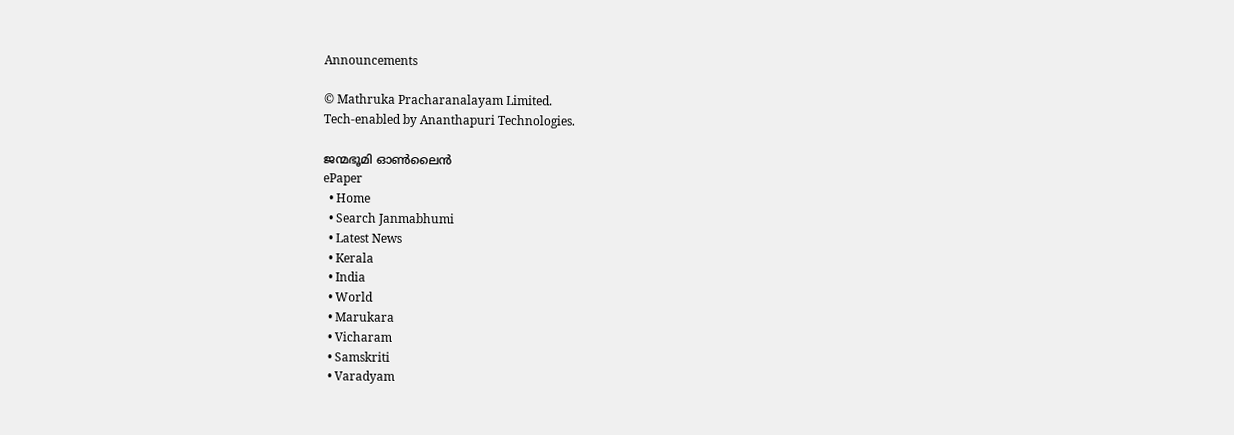Announcements

© Mathruka Pracharanalayam Limited.
Tech-enabled by Ananthapuri Technologies.

ജന്മഭൂമി ഓണ്‍ലൈന്‍
ePaper
  • Home
  • Search Janmabhumi
  • Latest News
  • Kerala
  • India
  • World
  • Marukara
  • Vicharam
  • Samskriti
  • Varadyam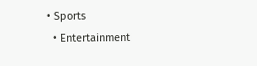• Sports
  • Entertainment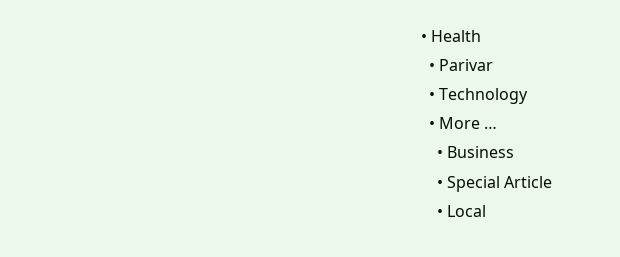• Health
  • Parivar
  • Technology
  • More …
    • Business
    • Special Article
    • Local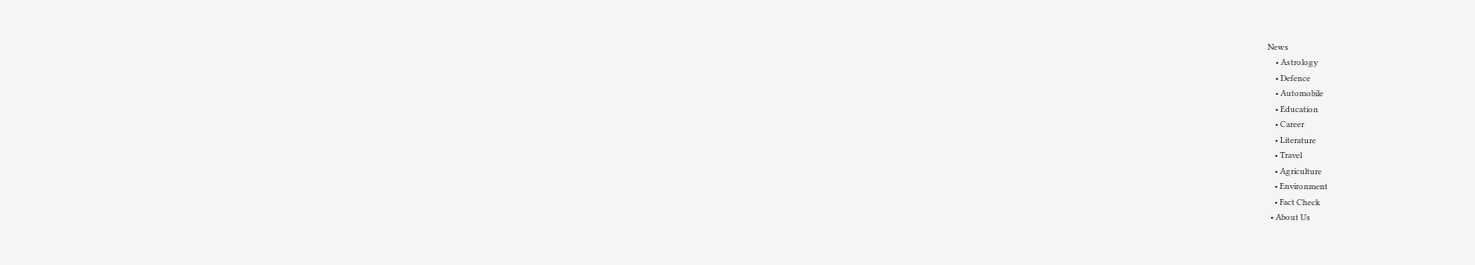News
    • Astrology
    • Defence
    • Automobile
    • Education
    • Career
    • Literature
    • Travel
    • Agriculture
    • Environment
    • Fact Check
  • About Us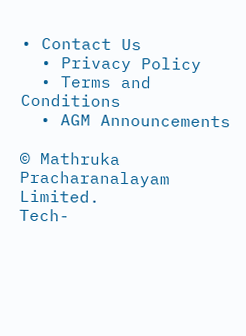• Contact Us
  • Privacy Policy
  • Terms and Conditions
  • AGM Announcements

© Mathruka Pracharanalayam Limited.
Tech-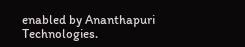enabled by Ananthapuri Technologies.